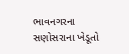ભાવનગરના સણોસરાના ખેડૂતો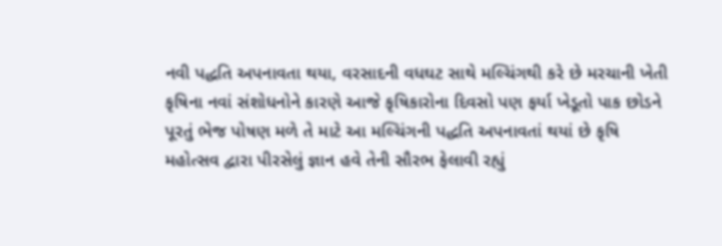નવી પદ્ધતિ અપનાવતા થયા, વરસાદની વધઘટ સાથે મલ્ચિંગથી કરે છે મરચાની ખેતી કૃષિના નવાં સંશોધનોને કારણે આજે કૃષિકારોના દિવસો પણ ફર્યા ખેડૂતો પાક છોડને પૂરતું ભેજ પોષણ મળે તે માટે આ મલ્ચિંગની પદ્ધતિ અપનાવતાં થયાં છે કૃષિ મહોત્સવ દ્વારા પીરસેલું જ્ઞાન હવે તેની સૌરભ ફેલાવી રહ્યું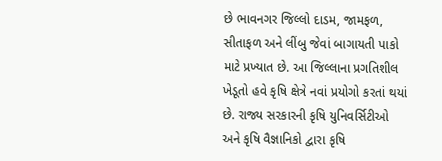છે ભાવનગર જિલ્લો દાડમ, જામફળ, સીતાફળ અને લીંબુ જેવાં બાગાયતી પાકો માટે પ્રખ્યાત છે. આ જિલ્લાના પ્રગતિશીલ ખેડૂતો હવે કૃષિ ક્ષેત્રે નવાં પ્રયોગો કરતાં થયાં છે. રાજ્ય સરકારની કૃષિ યુનિવર્સિટીઓ અને કૃષિ વૈજ્ઞાનિકો દ્વારા કૃષિ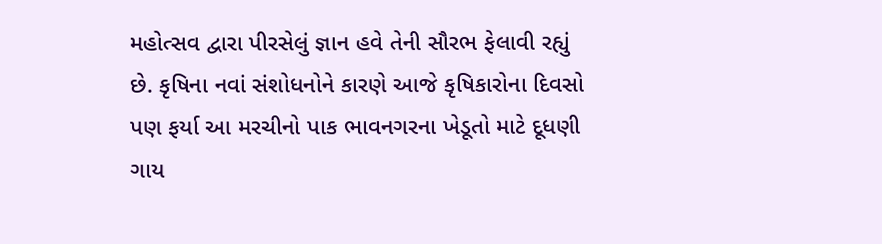મહોત્સવ દ્વારા પીરસેલું જ્ઞાન હવે તેની સૌરભ ફેલાવી રહ્યું છે. કૃષિના નવાં સંશોધનોને કારણે આજે કૃષિકારોના દિવસો પણ ફર્યા આ મરચીનો પાક ભાવનગરના ખેડૂતો માટે દૂધણી ગાય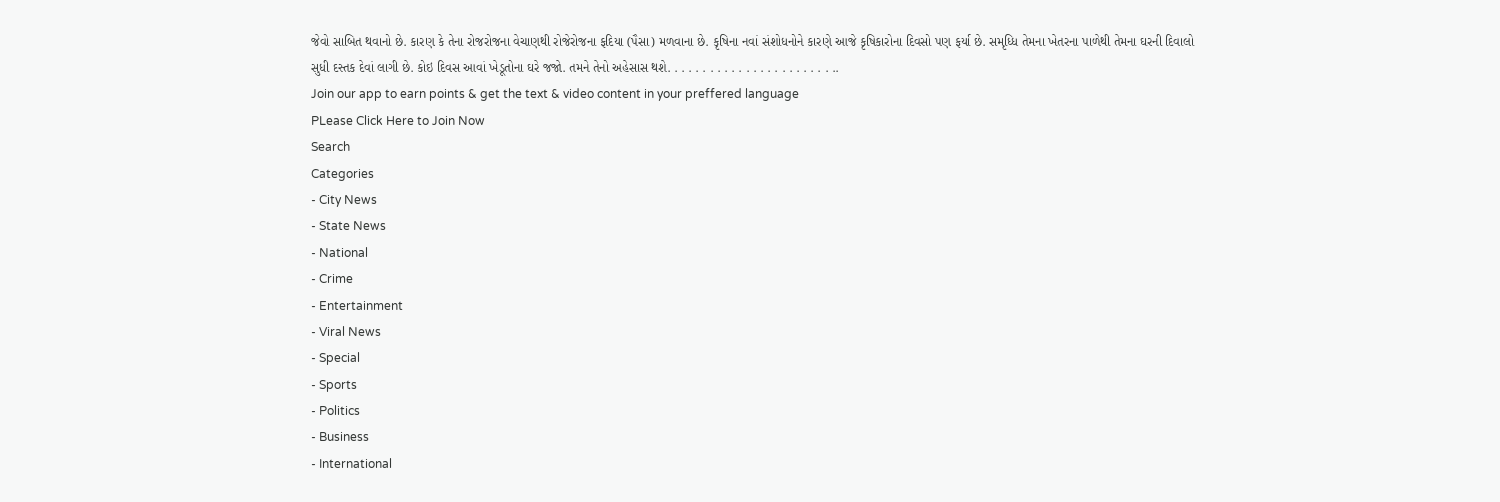જેવો સાબિત થવાનો છે. કારણ કે તેના રોજરોજના વેચાણથી રોજેરોજના ફદિયા (પૈસા) મળવાના છે. કૃષિના નવાં સંશોધનોને કારણે આજે કૃષિકારોના દિવસો પણ ફર્યા છે. સમૃધ્ધિ તેમના ખેતરના પાળેથી તેમના ઘરની દિવાલો સુધી દસ્તક દેવાં લાગી છે. કોઇ દિવસ આવાં ખેડૂતોના ઘરે જજો. તમને તેનો અહેસાસ થશે. . . . . . . . . . . . . . . . . . . . . . . ..
Join our app to earn points & get the text & video content in your preffered language
PLease Click Here to Join Now
Search
Categories
- City News
- State News
- National
- Crime
- Entertainment
- Viral News
- Special
- Sports
- Politics
- Business
- International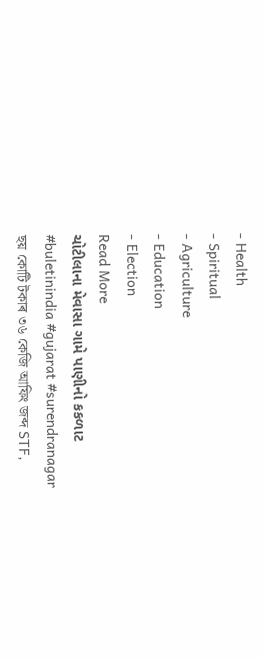- Health
- Spiritual
- Agriculture
- Education
- Election
Read More
ચોટીલાના મેવાસા ગામે પાણીનો કકળાટ
#buletinindia #gujarat #surendranagar
ছয় কোটি টকাৰ ৩৬ কেজি আফিং জব্দ STF,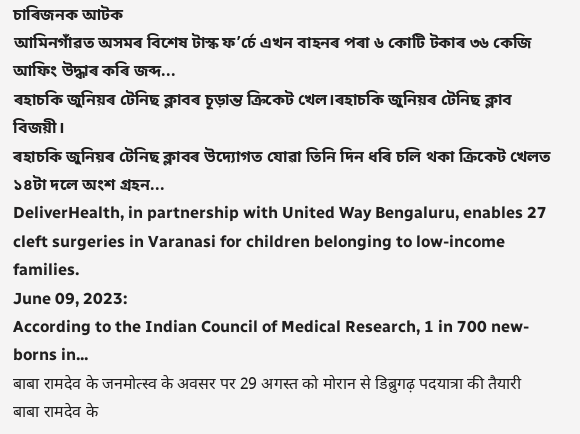চাৰিজনক আটক
আমিনগাঁৱত অসমৰ বিশেষ টাস্ক ফ’ৰ্চে এখন বাহনৰ পৰা ৬ কোটি টকাৰ ৩৬ কেজি আফিং উদ্ধাৰ কৰি জব্দ...
ৰহাচকি জুনিয়ৰ টেনিছ ক্লাবৰ চূড়ান্ত ক্ৰিকেট খেল।ৰহাচকি জুনিয়ৰ টেনিছ ক্লাব বিজয়ী।
ৰহাচকি জুনিয়ৰ টেনিছ ক্লাবৰ উদ্যোগত যোৱা তিনি দিন ধৰি চলি থকা ক্ৰিকেট খেলত ১৪টা দলে অংশ গ্ৰহন...
DeliverHealth, in partnership with United Way Bengaluru, enables 27 cleft surgeries in Varanasi for children belonging to low-income families.
June 09, 2023:
According to the Indian Council of Medical Research, 1 in 700 new-borns in...
बाबा रामदेव के जनमोत्स्व के अवसर पर 29 अगस्त को मोरान से डिब्रुगढ़ पदयात्रा की तैयारी
बाबा रामदेव के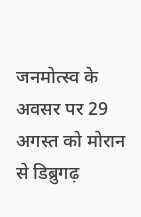जनमोत्स्व के अवसर पर 29 अगस्त को मोरान से डिब्रुगढ़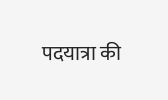पदयात्रा की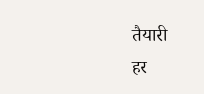तैयारी
हर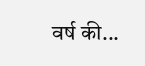वर्ष की...